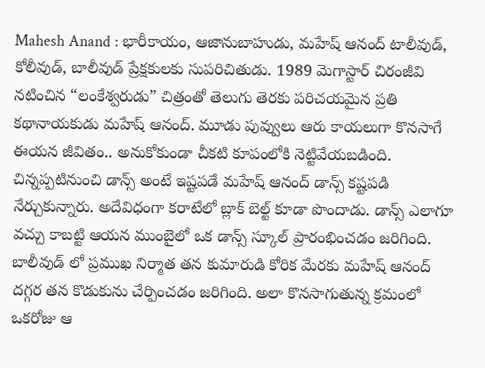Mahesh Anand : భారీకాయం, ఆజానుబాహుడు, మహేష్ ఆనంద్ టాలీవుడ్, కోలీవుడ్, బాలీవుడ్ ప్రేక్షకులకు సుపరిచితుడు. 1989 మెగాస్టార్ చిరంజీవి నటించిన “లంకేశ్వరుడు” చిత్రంతో తెలుగు తెరకు పరిచయమైన ప్రతి కథానాయకుడు మహేష్ ఆనంద్. మూడు పువ్వులు ఆరు కాయలుగా కొనసాగే ఈయన జీవితం.. అనుకోకుండా చీకటి కూపంలోకి నెట్టివేయబడింది. చిన్నప్పటినుంచి డాన్స్ అంటే ఇష్టపడే మహేష్ ఆనంద్ డాన్స్ కష్టపడి నేర్చుకున్నారు. అదేవిధంగా కరాటేలో బ్లాక్ బెల్ట్ కూడా పొందాడు. డాన్స్ ఎలాగూ వచ్చు కాబట్టి ఆయన ముంబైలో ఒక డాన్స్ స్కూల్ ప్రారంభించడం జరిగింది.
బాలీవుడ్ లో ప్రముఖ నిర్మాత తన కుమారుడి కోరిక మేరకు మహేష్ ఆనంద్ దగ్గర తన కొడుకును చేర్పించడం జరిగింది. అలా కొనసాగుతున్న క్రమంలో ఒకరోజు ఆ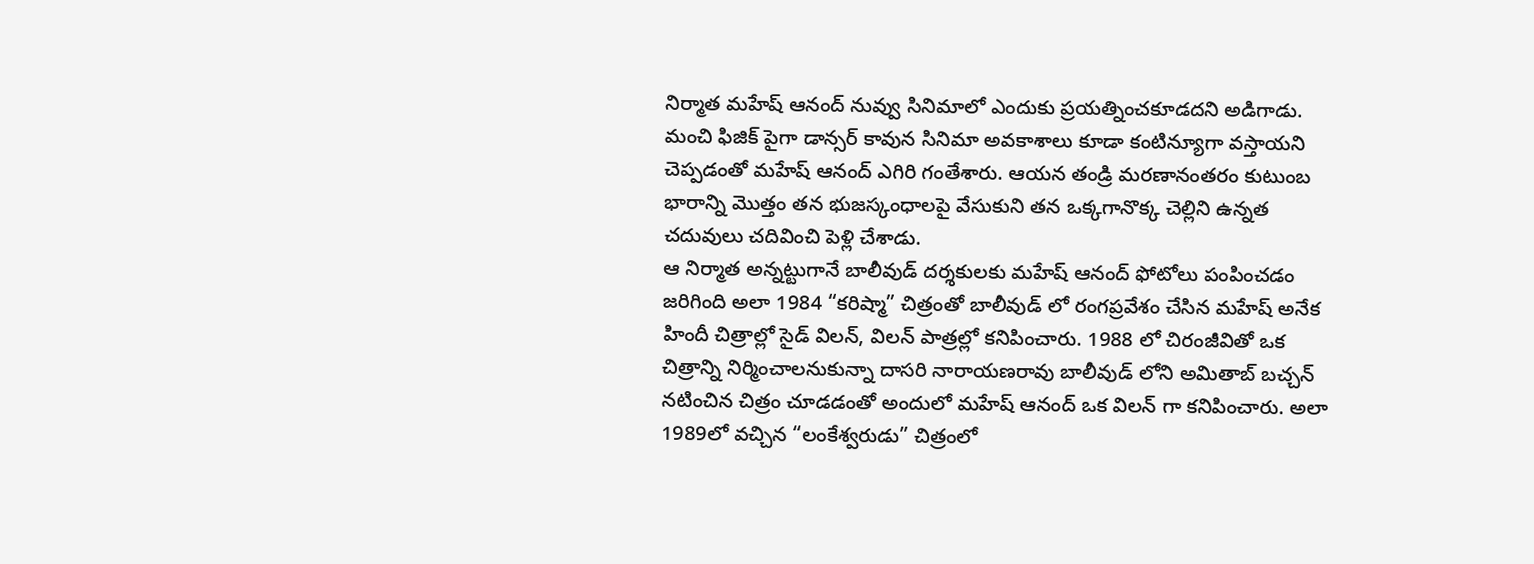నిర్మాత మహేష్ ఆనంద్ నువ్వు సినిమాలో ఎందుకు ప్రయత్నించకూడదని అడిగాడు. మంచి ఫిజిక్ పైగా డాన్సర్ కావున సినిమా అవకాశాలు కూడా కంటిన్యూగా వస్తాయని చెప్పడంతో మహేష్ ఆనంద్ ఎగిరి గంతేశారు. ఆయన తండ్రి మరణానంతరం కుటుంబ భారాన్ని మొత్తం తన భుజస్కంధాలపై వేసుకుని తన ఒక్కగానొక్క చెల్లిని ఉన్నత చదువులు చదివించి పెళ్లి చేశాడు.
ఆ నిర్మాత అన్నట్టుగానే బాలీవుడ్ దర్శకులకు మహేష్ ఆనంద్ ఫోటోలు పంపించడం జరిగింది అలా 1984 “కరిష్మా” చిత్రంతో బాలీవుడ్ లో రంగప్రవేశం చేసిన మహేష్ అనేక హిందీ చిత్రాల్లో సైడ్ విలన్, విలన్ పాత్రల్లో కనిపించారు. 1988 లో చిరంజీవితో ఒక చిత్రాన్ని నిర్మించాలనుకున్నా దాసరి నారాయణరావు బాలీవుడ్ లోని అమితాబ్ బచ్చన్ నటించిన చిత్రం చూడడంతో అందులో మహేష్ ఆనంద్ ఒక విలన్ గా కనిపించారు. అలా 1989లో వచ్చిన “లంకేశ్వరుడు” చిత్రంలో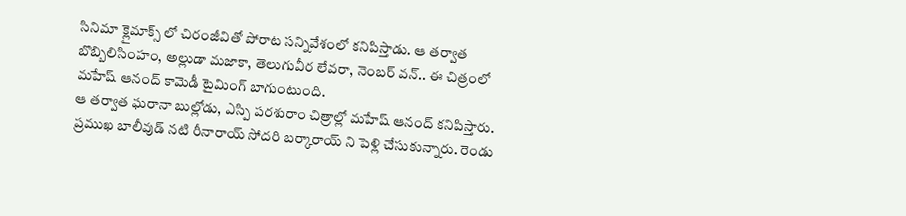సినిమా క్లైమాక్స్ లో చిరంజీవితో పోరాట సన్నివేశంలో కనిపిస్తాడు. ఆ తర్వాత బొబ్బిలిసింహం, అల్లుడా మజాకా, తెలుగువీర లేవరా, నెంబర్ వన్.. ఈ చిత్రంలో మహేష్ ఆనంద్ కామెడీ టైమింగ్ బాగుంటుంది.
ఆ తర్వాత ఘరానా బుల్లోడు, ఎస్పి పరశురాం చిత్రాల్లో మహేష్ ఆనంద్ కనిపిస్తారు. ప్రముఖ బాలీవుడ్ నటి రీనారాయ్ సోదరి బర్కారాయ్ ని పెళ్లి చేసుకున్నారు. రెండు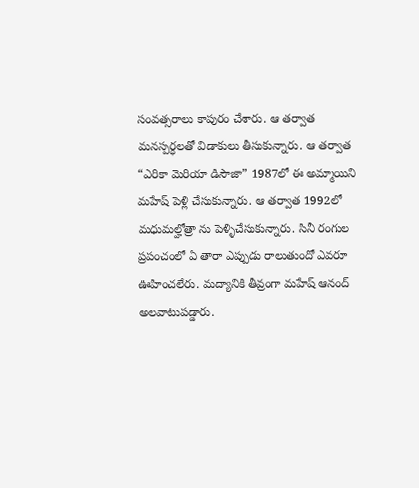సంవత్సరాలు కాపురం చేశారు. ఆ తర్వాత మనస్పర్ధలతో విడాకులు తీసుకున్నారు. ఆ తర్వాత “ఎరికా మెరియా డిసౌజా” 1987లో ఈ అమ్మాయిని మహేష్ పెళ్లి చేసుకున్నారు. ఆ తర్వాత 1992లో మధుమల్హోత్రా ను పెళ్ళిచేసుకున్నారు. సినీ రంగుల ప్రపంచంలో ఏ తారా ఎప్పుడు రాలుతుందో ఎవరూ ఊహించలేరు. మద్యానికి తీవ్రంగా మహేష్ ఆనంద్ అలవాటుపడ్డారు.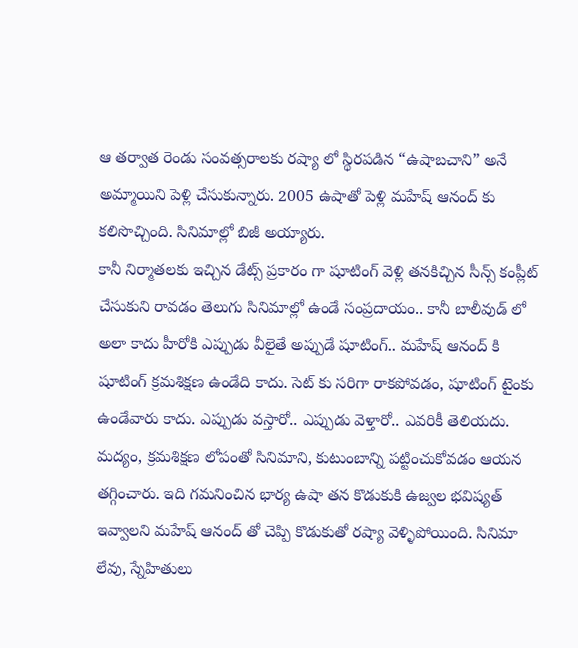ఆ తర్వాత రెండు సంవత్సరాలకు రష్యా లో స్థిరపడిన “ఉషాబచాని” అనే అమ్మాయిని పెళ్లి చేసుకున్నారు. 2005 ఉషాతో పెళ్లి మహేష్ ఆనంద్ కు కలిసొచ్చింది. సినిమాల్లో బిజీ అయ్యారు.
కానీ నిర్మాతలకు ఇచ్చిన డేట్స్ ప్రకారం గా షూటింగ్ వెళ్లి తనకిచ్చిన సీన్స్ కంప్లీట్ చేసుకుని రావడం తెలుగు సినిమాల్లో ఉండే సంప్రదాయం.. కానీ బాలీవుడ్ లో అలా కాదు హీరోకి ఎప్పుడు వీలైతే అప్పుడే షూటింగ్.. మహేష్ ఆనంద్ కి షూటింగ్ క్రమశిక్షణ ఉండేది కాదు. సెట్ కు సరిగా రాకపోవడం, షూటింగ్ టైంకు ఉండేవారు కాదు. ఎప్పుడు వస్తారో.. ఎప్పుడు వెళ్తారో.. ఎవరికీ తెలియదు. మద్యం, క్రమశిక్షణ లోపంతో సినిమాని, కుటుంబాన్ని పట్టించుకోవడం ఆయన తగ్గించారు. ఇది గమనించిన భార్య ఉషా తన కొడుకుకి ఉజ్వల భవిష్యత్ ఇవ్వాలని మహేష్ ఆనంద్ తో చెప్పి కొడుకుతో రష్యా వెళ్ళిపోయింది. సినిమా లేవు, స్నేహితులు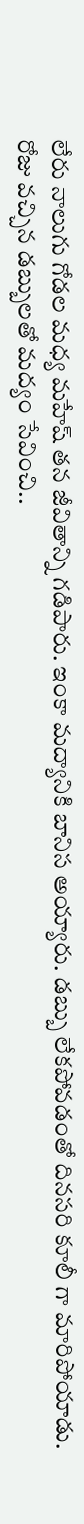లేరు నాలుగు గోడల మధ్య మహేష్ తన జీవితాన్ని గడిపారు. ఇంకా మద్యానికి బానిస అయ్యారు. డబ్బు లేకపోవడంతో దినసరి కూలీ గా మారిపోయాడు. రోజు వచ్చిన డబ్బులతో మద్యం సేవించి..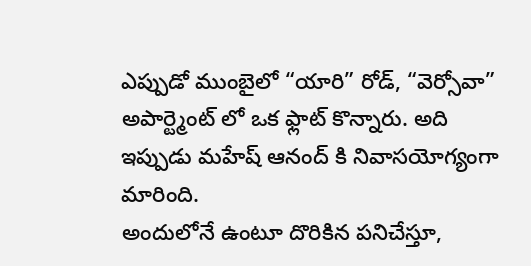ఎప్పుడో ముంబైలో “యారి” రోడ్, “వెర్సోవా” అపార్ట్మెంట్ లో ఒక ఫ్లాట్ కొన్నారు. అది ఇప్పుడు మహేష్ ఆనంద్ కి నివాసయోగ్యంగా మారింది.
అందులోనే ఉంటూ దొరికిన పనిచేస్తూ,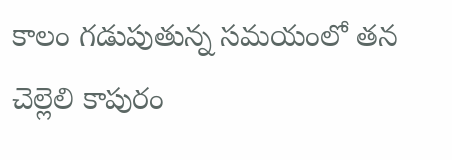కాలం గడుపుతున్న సమయంలో తన చెల్లెలి కాపురం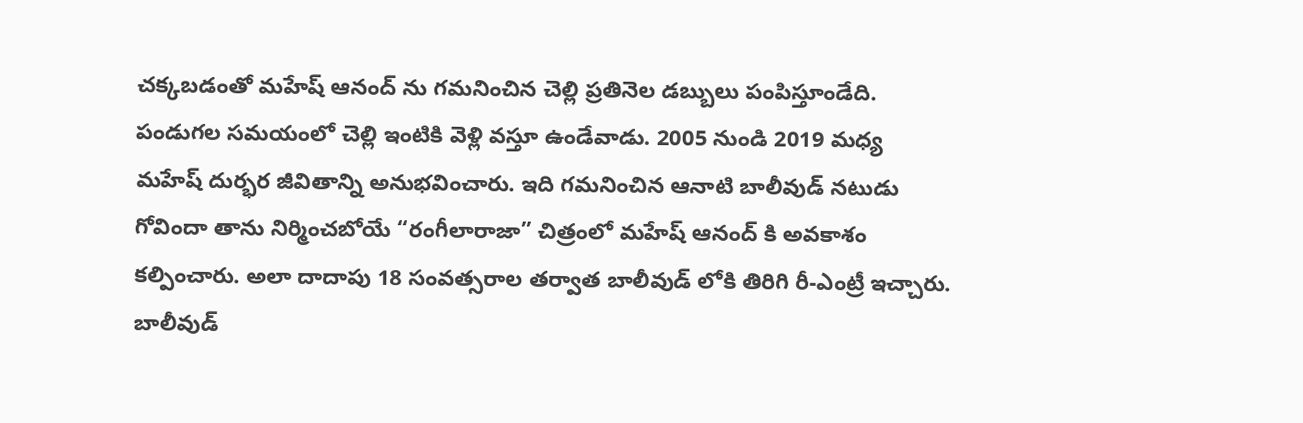చక్కబడంతో మహేష్ ఆనంద్ ను గమనించిన చెల్లి ప్రతినెల డబ్బులు పంపిస్తూండేది. పండుగల సమయంలో చెల్లి ఇంటికి వెళ్లి వస్తూ ఉండేవాడు. 2005 నుండి 2019 మధ్య మహేష్ దుర్భర జీవితాన్ని అనుభవించారు. ఇది గమనించిన ఆనాటి బాలీవుడ్ నటుడు గోవిందా తాను నిర్మించబోయే “రంగీలారాజా” చిత్రంలో మహేష్ ఆనంద్ కి అవకాశం కల్పించారు. అలా దాదాపు 18 సంవత్సరాల తర్వాత బాలీవుడ్ లోకి తిరిగి రీ-ఎంట్రీ ఇచ్చారు. బాలీవుడ్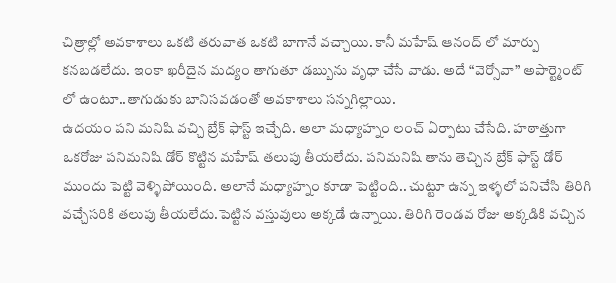చిత్రాల్లో అవకాశాలు ఒకటి తరువాత ఒకటి బాగానే వచ్చాయి. కానీ మహేష్ ఆనంద్ లో మార్పు కనబడలేదు. ఇంకా ఖరీదైన మద్యం తాగుతూ డబ్బును వృధా చేసే వాడు. అదే “వెర్సోవా” అపార్ట్మెంట్ లో ఉంటూ..తాగుడుకు బానిసవడంతో అవకాశాలు సన్నగిల్లాయి.
ఉదయం పని మనిషి వచ్చి బ్రేక్ ఫాస్ట్ ఇచ్చేది. అలా మధ్యాహ్నం లంచ్ ఏర్పాటు చేసేది. హఠాత్తుగా ఒకరోజు పనిమనిషి డోర్ కొట్టిన మహేష్ తలుపు తీయలేదు. పనిమనిషి తాను తెచ్చిన బ్రేక్ ఫాస్ట్ డోర్ ముందు పెట్టి వెళ్ళిపోయింది. అలానే మధ్యాహ్నం కూడా పెట్టింది.. చుట్టూ ఉన్న ఇళ్ళలో పనిచేసి తిరిగి వచ్చేసరికి తలుపు తీయలేదు.పెట్టిన వస్తువులు అక్కడే ఉన్నాయి. తిరిగి రెండవ రోజు అక్కడికి వచ్చిన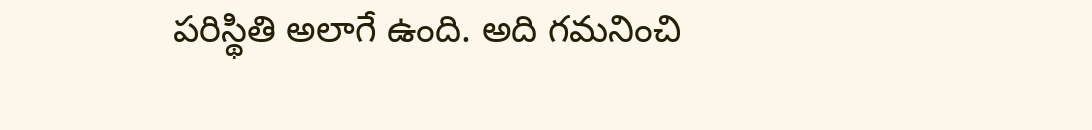పరిస్థితి అలాగే ఉంది. అది గమనించి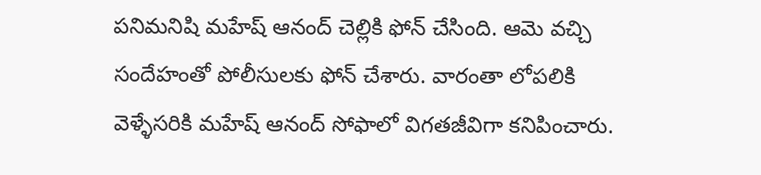పనిమనిషి మహేష్ ఆనంద్ చెల్లికి ఫోన్ చేసింది. ఆమె వచ్చి సందేహంతో పోలీసులకు ఫోన్ చేశారు. వారంతా లోపలికి వెళ్ళేసరికి మహేష్ ఆనంద్ సోఫాలో విగతజీవిగా కనిపించారు.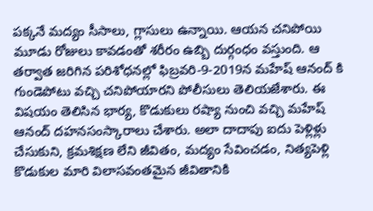పక్కనే మద్యం సీసాలు, గ్లాసులు ఉన్నాయి. ఆయన చనిపోయి మూడు రోజులు కావడంతో శరీరం ఉబ్బి దుర్గంధం వస్తుంది. ఆ తర్వాత జరిగిన పరిశోధనల్లో ఫిబ్రవరి-9-2019న మహేష్ ఆనంద్ కి గుండెపోటు వచ్చి చనిపోయారని పోలీసులు తెలియజేశారు. ఈ విషయం తెలిసిన భార్య, కొడుకులు రష్యా నుంచి వచ్చి మహేష్ ఆనంద్ దహనసంస్కారాలు చేశారు. అలా దాదాపు ఐదు పెళ్లిళ్లు చేసుకుని, క్రమశిక్షణ లేని జీవితం, మద్యం సేవించడం, నిత్యపెళ్లి కొడుకుల మారి విలాసవంతమైన జీవితానికి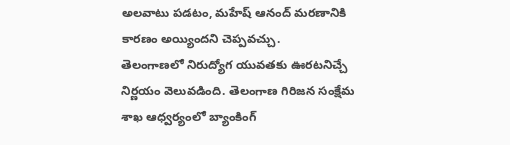అలవాటు పడటం, మహేష్ ఆనంద్ మరణానికి కారణం అయ్యిందని చెప్పవచ్చు.
తెలంగాణలో నిరుద్యోగ యువతకు ఊరటనిచ్చే నిర్ణయం వెలువడింది. తెలంగాణ గిరిజన సంక్షేమ శాఖ ఆధ్వర్యంలో బ్యాంకింగ్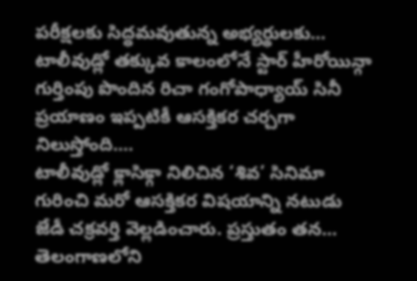పరీక్షలకు సిద్ధమవుతున్న అభ్యర్థులకు…
టాలీవుడ్లో తక్కువ కాలంలోనే స్టార్ హీరోయిన్గా గుర్తింపు పొందిన రిచా గంగోపాధ్యాయ్ సినీ ప్రయాణం ఇప్పటికీ ఆసక్తికర చర్చగా నిలుస్తోంది.…
టాలీవుడ్లో క్లాసిక్గా నిలిచిన ‘శివ’ సినిమా గురించి మరో ఆసక్తికర విషయాన్ని నటుడు జేడీ చక్రవర్తి వెల్లడించారు. ప్రస్తుతం తన…
తెలంగాణలోని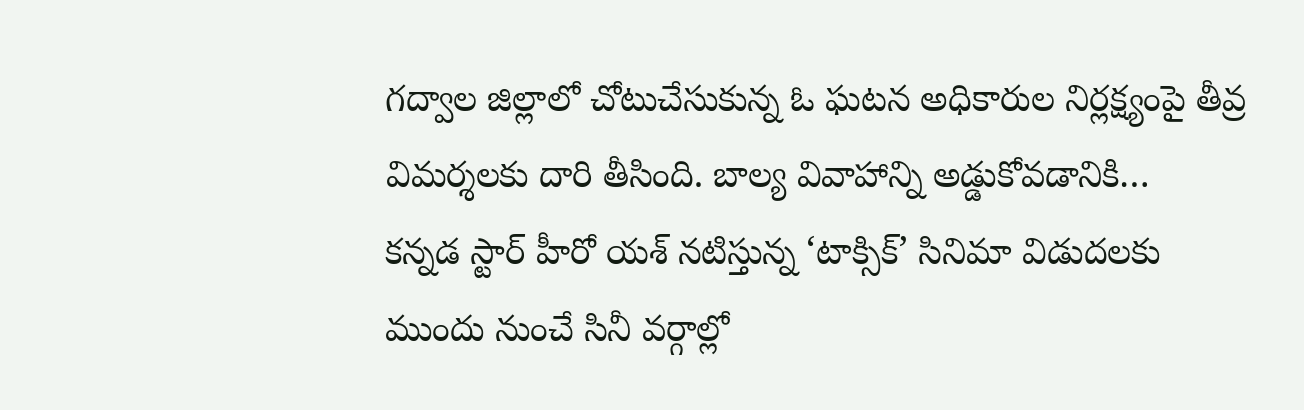గద్వాల జిల్లాలో చోటుచేసుకున్న ఓ ఘటన అధికారుల నిర్లక్ష్యంపై తీవ్ర విమర్శలకు దారి తీసింది. బాల్య వివాహాన్ని అడ్డుకోవడానికి…
కన్నడ స్టార్ హీరో యశ్ నటిస్తున్న ‘టాక్సిక్’ సినిమా విడుదలకు ముందు నుంచే సినీ వర్గాల్లో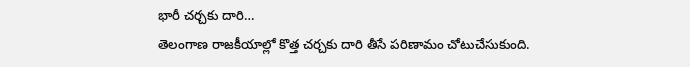భారీ చర్చకు దారి…
తెలంగాణ రాజకీయాల్లో కొత్త చర్చకు దారి తీసే పరిణామం చోటుచేసుకుంది.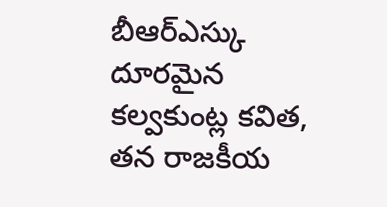బీఆర్ఎస్కు దూరమైన కల్వకుంట్ల కవిత, తన రాజకీయ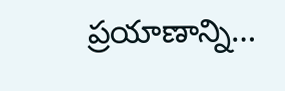ప్రయాణాన్ని…